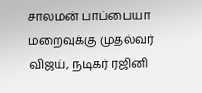சாலமன் பாப்பையா மறைவுக்கு முதல்வர் விஜய், நடிகர் ரஜினி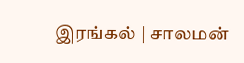இரங்கல் | சாலமன்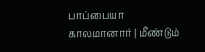பாப்பையா காலமானார் | மீண்டும்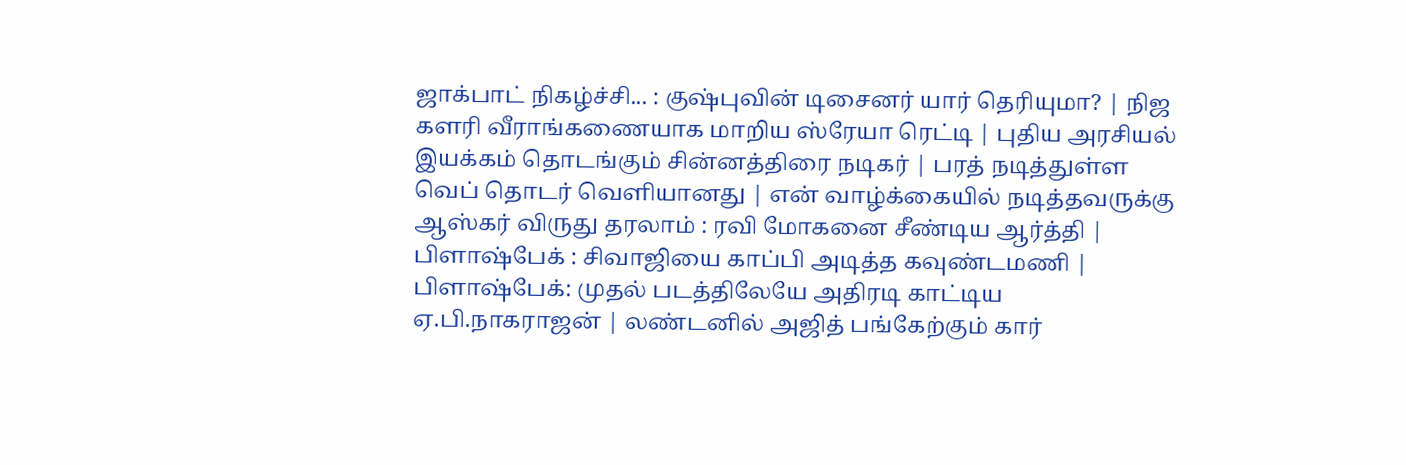ஜாக்பாட் நிகழ்ச்சி... : குஷ்புவின் டிசைனர் யார் தெரியுமா? | நிஜ களரி வீராங்கணையாக மாறிய ஸ்ரேயா ரெட்டி | புதிய அரசியல் இயக்கம் தொடங்கும் சின்னத்திரை நடிகர் | பரத் நடித்துள்ள வெப் தொடர் வெளியானது | என் வாழ்க்கையில் நடித்தவருக்கு ஆஸ்கர் விருது தரலாம் : ரவி மோகனை சீண்டிய ஆர்த்தி | பிளாஷ்பேக் : சிவாஜியை காப்பி அடித்த கவுண்டமணி | பிளாஷ்பேக்: முதல் படத்திலேயே அதிரடி காட்டிய ஏ.பி.நாகராஜன் | லண்டனில் அஜித் பங்கேற்கும் கார்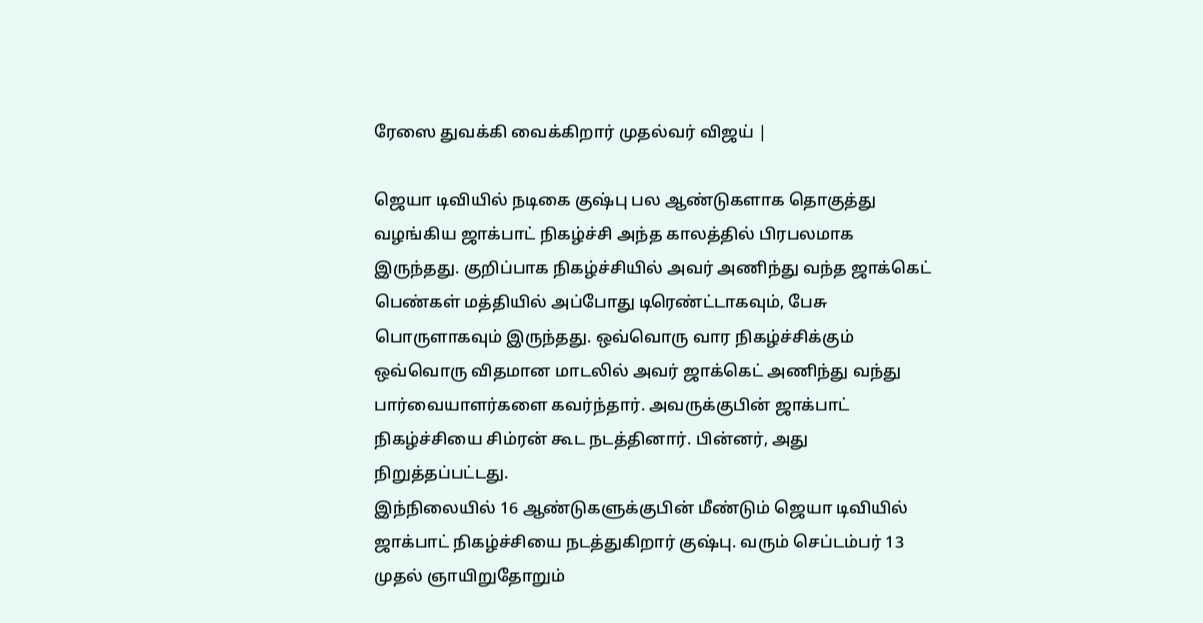ரேஸை துவக்கி வைக்கிறார் முதல்வர் விஜய் |

ஜெயா டிவியில் நடிகை குஷ்பு பல ஆண்டுகளாக தொகுத்து வழங்கிய ஜாக்பாட் நிகழ்ச்சி அந்த காலத்தில் பிரபலமாக இருந்தது. குறிப்பாக நிகழ்ச்சியில் அவர் அணிந்து வந்த ஜாக்கெட் பெண்கள் மத்தியில் அப்போது டிரெண்ட்டாகவும், பேசு பொருளாகவும் இருந்தது. ஒவ்வொரு வார நிகழ்ச்சிக்கும் ஒவ்வொரு விதமான மாடலில் அவர் ஜாக்கெட் அணிந்து வந்து பார்வையாளர்களை கவர்ந்தார். அவருக்குபின் ஜாக்பாட் நிகழ்ச்சியை சிம்ரன் கூட நடத்தினார். பின்னர், அது நிறுத்தப்பட்டது.
இந்நிலையில் 16 ஆண்டுகளுக்குபின் மீண்டும் ஜெயா டிவியில் ஜாக்பாட் நிகழ்ச்சியை நடத்துகிறார் குஷ்பு. வரும் செப்டம்பர் 13 முதல் ஞாயிறுதோறும்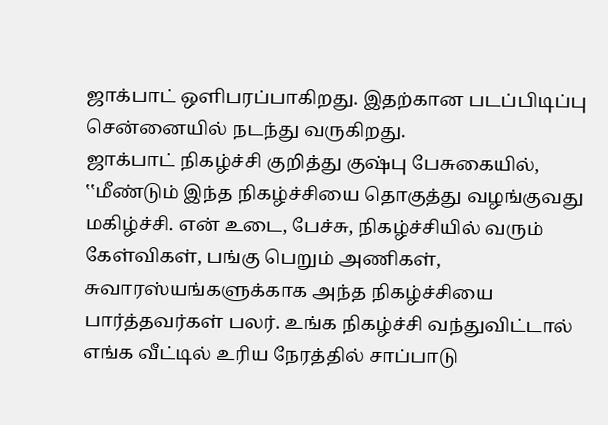ஜாக்பாட் ஒளிபரப்பாகிறது. இதற்கான படப்பிடிப்பு சென்னையில் நடந்து வருகிறது.
ஜாக்பாட் நிகழ்ச்சி குறித்து குஷ்பு பேசுகையில், ‛‛மீண்டும் இந்த நிகழ்ச்சியை தொகுத்து வழங்குவது மகிழ்ச்சி. என் உடை, பேச்சு, நிகழ்ச்சியில் வரும் கேள்விகள், பங்கு பெறும் அணிகள், சுவாரஸ்யங்களுக்காக அந்த நிகழ்ச்சியை பார்த்தவர்கள் பலர். உங்க நிகழ்ச்சி வந்துவிட்டால் எங்க வீட்டில் உரிய நேரத்தில் சாப்பாடு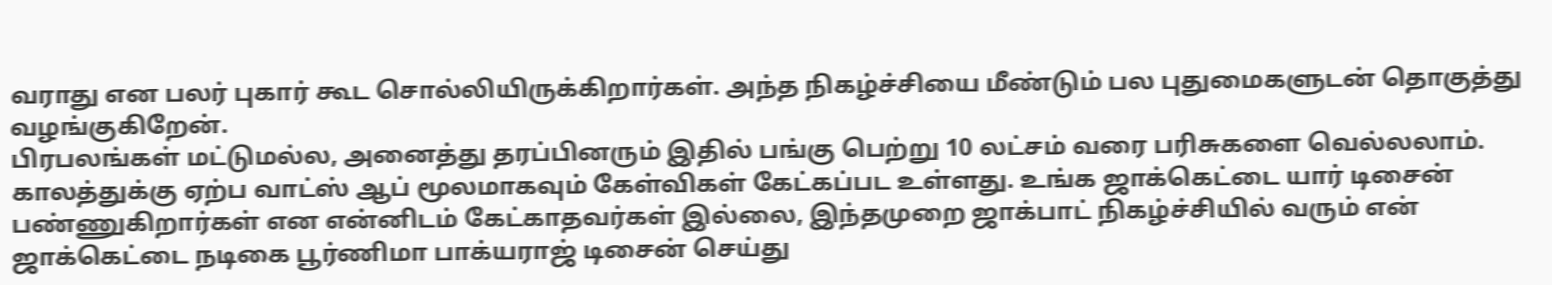வராது என பலர் புகார் கூட சொல்லியிருக்கிறார்கள். அந்த நிகழ்ச்சியை மீண்டும் பல புதுமைகளுடன் தொகுத்து வழங்குகிறேன்.
பிரபலங்கள் மட்டுமல்ல, அனைத்து தரப்பினரும் இதில் பங்கு பெற்று 10 லட்சம் வரை பரிசுகளை வெல்லலாம். காலத்துக்கு ஏற்ப வாட்ஸ் ஆப் மூலமாகவும் கேள்விகள் கேட்கப்பட உள்ளது. உங்க ஜாக்கெட்டை யார் டிசைன் பண்ணுகிறார்கள் என என்னிடம் கேட்காதவர்கள் இல்லை, இந்தமுறை ஜாக்பாட் நிகழ்ச்சியில் வரும் என் ஜாக்கெட்டை நடிகை பூர்ணிமா பாக்யராஜ் டிசைன் செய்து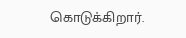கொடுக்கிறார்.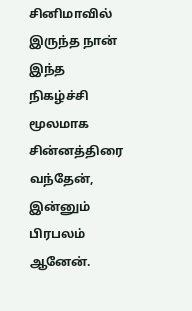சினிமாவில் இருந்த நான் இந்த நிகழ்ச்சி மூலமாக சின்னத்திரை வந்தேன், இன்னும் பிரபலம் ஆனேன்.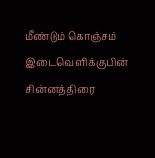மீண்டும் கொஞ்சம் இடைவெளிக்குபின் சின்னத்திரை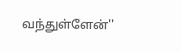வந்துள்ளேன்''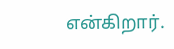என்கிறார்.